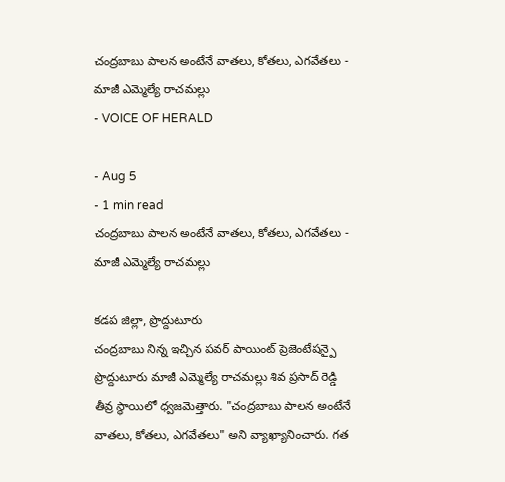చంద్రబాబు పాలన అంటేనే వాతలు, కోతలు, ఎగవేతలు - మాజీ ఎమ్మెల్యే రాచమల్లు
- VOICE OF HERALD

- Aug 5
- 1 min read
చంద్రబాబు పాలన అంటేనే వాతలు, కోతలు, ఎగవేతలు - మాజీ ఎమ్మెల్యే రాచమల్లు

కడప జిల్లా, ప్రొద్దుటూరు
చంద్రబాబు నిన్న ఇచ్చిన పవర్ పాయింట్ ప్రెజెంటేషన్పై ప్రొద్దుటూరు మాజీ ఎమ్మెల్యే రాచమల్లు శివ ప్రసాద్ రెడ్డి తీవ్ర స్థాయిలో ధ్వజమెత్తారు. "చంద్రబాబు పాలన అంటేనే వాతలు, కోతలు, ఎగవేతలు" అని వ్యాఖ్యానించారు. గత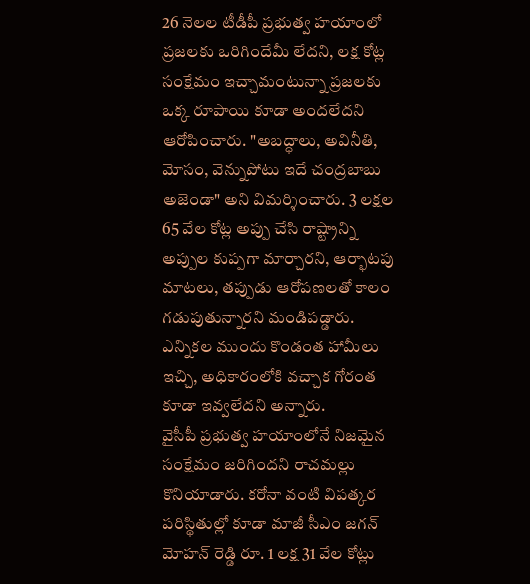26 నెలల టీడీపీ ప్రభుత్వ హయాంలో ప్రజలకు ఒరిగిందేమీ లేదని, లక్ష కోట్ల సంక్షేమం ఇచ్చామంటున్నా ప్రజలకు ఒక్క రూపాయి కూడా అందలేదని ఆరోపించారు. "అబద్ధాలు, అవినీతి, మోసం, వెన్నుపోటు ఇదే చంద్రబాబు అజెండా" అని విమర్శించారు. 3 లక్షల 65 వేల కోట్ల అప్పు చేసి రాష్ట్రాన్ని అప్పుల కుప్పగా మార్చారని, ఆర్భాటపు మాటలు, తప్పుడు ఆరోపణలతో కాలం గడుపుతున్నారని మండిపడ్డారు. ఎన్నికల ముందు కొండంత హామీలు ఇచ్చి, అధికారంలోకి వచ్చాక గోరంత కూడా ఇవ్వలేదని అన్నారు.
వైసీపీ ప్రభుత్వ హయాంలోనే నిజమైన సంక్షేమం జరిగిందని రాచమల్లు కొనియాడారు. కరోనా వంటి విపత్కర పరిస్థితుల్లో కూడా మాజీ సీఎం జగన్ మోహన్ రెడ్డి రూ. 1 లక్ష 31 వేల కోట్లు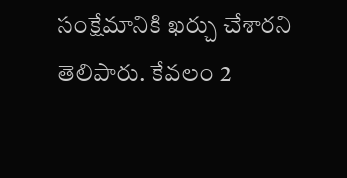సంక్షేమానికి ఖర్చు చేశారని తెలిపారు. కేవలం 2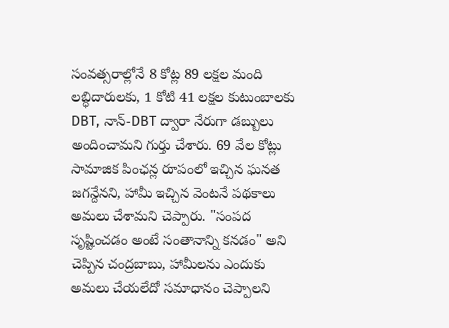సంవత్సరాల్లోనే 8 కోట్ల 89 లక్షల మంది లబ్ధిదారులకు, 1 కోటి 41 లక్షల కుటుంబాలకు DBT, నాన్-DBT ద్వారా నేరుగా డబ్బులు అందించామని గుర్తు చేశారు. 69 వేల కోట్లు సామాజిక పింఛన్ల రూపంలో ఇచ్చిన ఘనత జగన్దేనని, హామీ ఇచ్చిన వెంటనే పథకాలు అమలు చేశామని చెప్పారు. "సంపద సృష్టించడం అంటే సంతానాన్ని కనడం" అని చెప్పిన చంద్రబాబు, హామీలను ఎందుకు అమలు చేయలేదో సమాధానం చెప్పాలని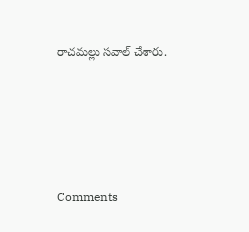రాచమల్లు సవాల్ చేశారు.





Comments